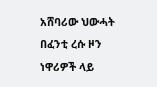አሸባሪው ህውሓት በፈንቲ ረሱ ዞን ነዋሪዎች ላይ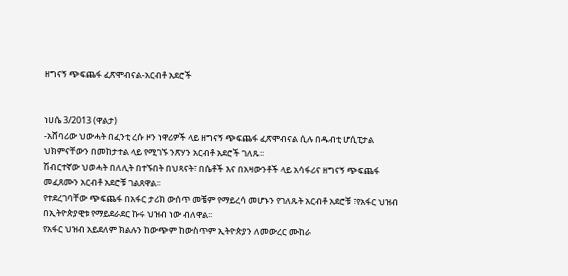ዘግናኝ ጭፍጨፋ ፈጽሞብናል-አርብቶ አደሮች


ነሀሴ 3/2013 (ዋልታ)
-አሸባሪው ህውሓት በፈንቲ ረሱ ዞን ነዋሪዎች ላይ ዘግናኝ ጭፍጨፋ ፈጽሞብናል ሲሉ በዱብቲ ሆሲፒታል ህክምናቸውን በመከታተል ላይ የሚገኙ ንጽሃን አርብቶ አደሮች ገለጹ፡፡
ሽብርተኛው ህወሓት በለሊት በተኙበት በህጻናት፣ በሴቶች እና በአዛውንቶች ላይ አሳፋሪና ዘግናኝ ጭፍጨፋ መፈጸሙን አርብቶ አደሮቹ ገልጸዋል፡፡
የተደረገባቸው ጭፍጨፋ በአፋር ታሪክ ውሰጥ መቼም የማይረሳ መሆኑን የገለጹት አርብቶ አደሮቹ ፣የአፋር ህዝብ በኢትዮጵያዊቱ የማይደራደር ኩሩ ህዝብ ነው ብለዋል፡፡
የአፋር ህዝብ አይደለም ክልሉን ከውጭም ከውስጥም ኢትዮጵያን ለመውረር ሙከራ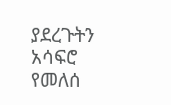ያደረጉትን አሳፍሮ የመለሰ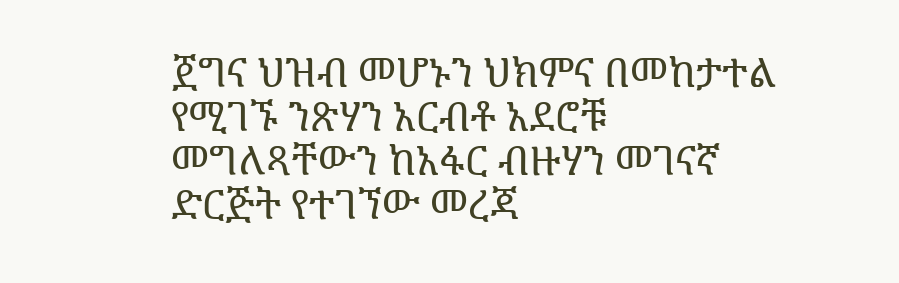ጀግና ህዝብ መሆኑን ህክምና በመከታተል የሚገኙ ንጽሃን አርብቶ አደሮቹ መግለጻቸውን ከአፋር ብዙሃን መገናኛ ድርጅት የተገኘው መረጃ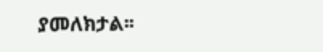ያመለክታል፡፡